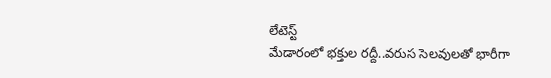లేటెస్ట్
మేడారంలో భక్తుల రద్దీ..వరుస సెలవులతో భారీగా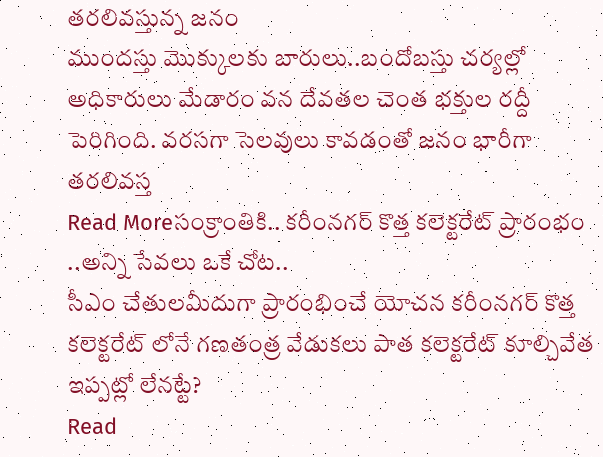తరలివస్తున్న జనం
ముందస్తు మొక్కులకు బారులు..బందోబస్తు చర్యల్లో అధికారులు మేడారం వన దేవతల చెంత భక్తుల రద్దీ పెరిగింది. వరసగా సెలవులు కావడంతో జనం భారీగా తరలివస్త
Read Moreసంక్రాంతికి.. కరీంనగర్ కొత్త కలెక్టరేట్ ప్రారంభం ..అన్ని సేవలు ఒకే చోట..
సీఎం చేతులమీదుగా ప్రారంభించే యోచన కరీంనగర్ కొత్త కలెక్టరేట్ లోనే గణతంత్ర వేడుకలు పాత కలెక్టరేట్ కూల్చివేత ఇప్పట్లో లేనట్టే?
Read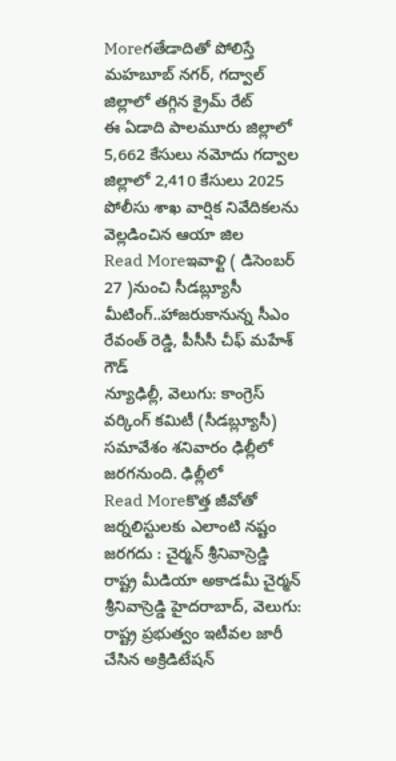Moreగతేడాదితో పోలిస్తే మహబూబ్ నగర్, గద్వాల్ జిల్లాలో తగ్గిన క్రైమ్ రేట్
ఈ ఏడాది పాలమూరు జిల్లాలో 5,662 కేసులు నమోదు గద్వాల జిల్లాలో 2,410 కేసులు 2025 పోలీసు శాఖ వార్షిక నివేదికలను వెల్లడించిన ఆయా జిల
Read Moreఇవాళ్టి ( డిసెంబర్ 27 )నుంచి సీడబ్ల్యూసీ మీటింగ్..హాజరుకానున్న సీఎం రేవంత్ రెడ్డి, పీసీసీ చీఫ్ మహేశ్ గౌడ్
న్యూఢిల్లీ, వెలుగు: కాంగ్రెస్ వర్కింగ్ కమిటీ (సీడబ్ల్యూసీ) సమావేశం శనివారం ఢిల్లీలో జరగనుంది. ఢిల్లీలో
Read Moreకొత్త జీవోతో జర్నలిస్టులకు ఎలాంటి నష్టం జరగదు : చైర్మన్ శ్రీనివాస్రెడ్డి
రాష్ట్ర మీడియా అకాడమీ చైర్మన్ శ్రీనివాస్రెడ్డి హైదరాబాద్, వెలుగు: రాష్ట్ర ప్రభుత్వం ఇటీవల జారీ చేసిన అక్రిడిటేషన్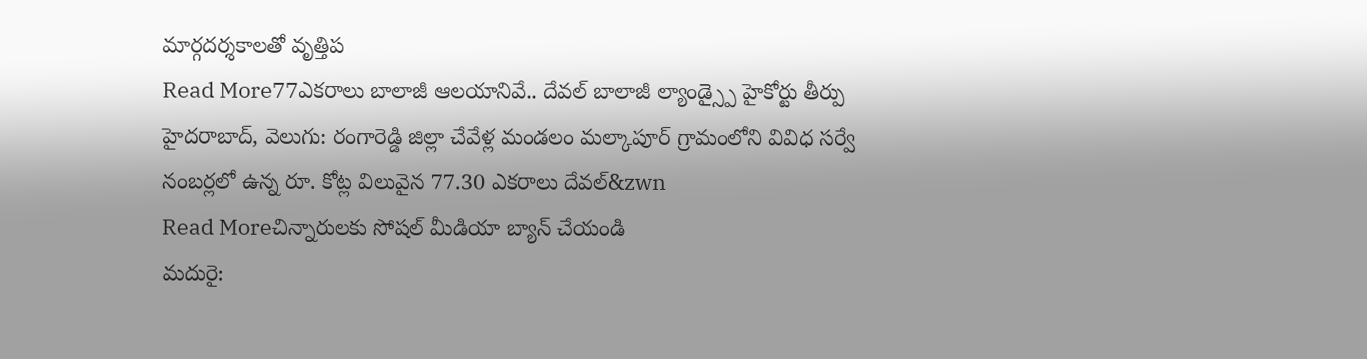మార్గదర్శకాలతో వృత్తిప
Read More77ఎకరాలు బాలాజీ ఆలయానివే.. దేవల్ బాలాజీ ల్యాండ్స్పై హైకోర్టు తీర్పు
హైదరాబాద్, వెలుగు: రంగారెడ్డి జిల్లా చేవేళ్ల మండలం మల్కాపూర్ గ్రామంలోని వివిధ సర్వే నంబర్లలో ఉన్న రూ. కోట్ల విలువైన 77.30 ఎకరాలు దేవల్&zwn
Read Moreచిన్నారులకు సోషల్ మీడియా బ్యాన్ చేయండి
మదురై: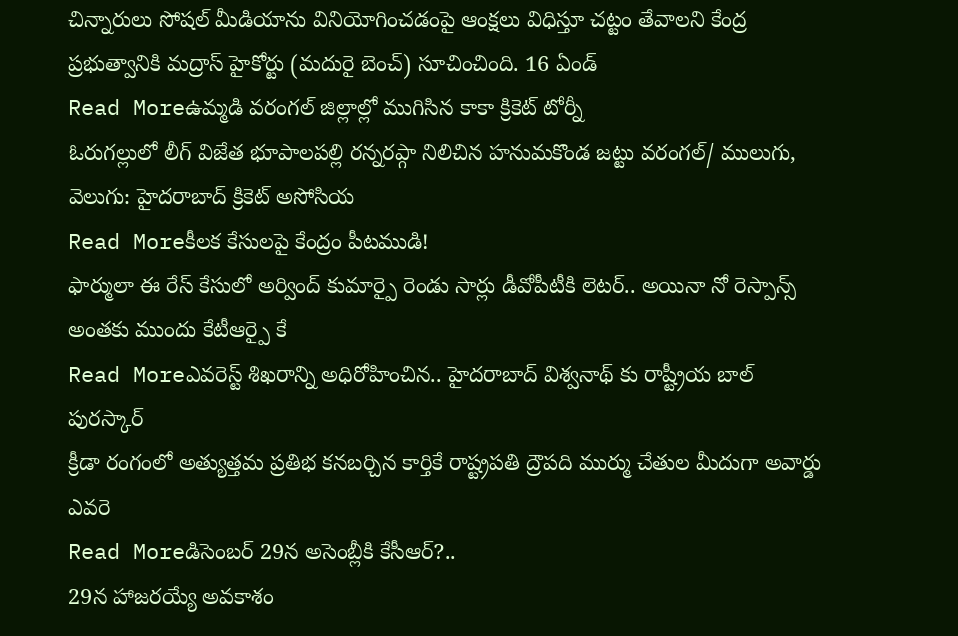చిన్నారులు సోషల్ మీడియాను వినియోగించడంపై ఆంక్షలు విధిస్తూ చట్టం తేవాలని కేంద్ర ప్రభుత్వానికి మద్రాస్ హైకోర్టు (మదురై బెంచ్) సూచించింది. 16 ఏండ్
Read Moreఉమ్మడి వరంగల్ జిల్లాల్లో ముగిసిన కాకా క్రికెట్ టోర్నీ
ఓరుగల్లులో లీగ్ విజేత భూపాలపల్లి రన్నరప్గా నిలిచిన హనుమకొండ జట్టు వరంగల్/ ములుగు, వెలుగు: హైదరాబాద్ క్రికెట్ అసోసియ
Read Moreకీలక కేసులపై కేంద్రం పీటముడి!
ఫార్ములా ఈ రేస్ కేసులో అర్వింద్ కుమార్పై రెండు సార్లు డీవోపీటీకి లెటర్.. అయినా నో రెస్పాన్స్ అంతకు ముందు కేటీఆర్పై కే
Read Moreఎవరెస్ట్ శిఖరాన్ని అధిరోహించిన.. హైదరాబాద్ విశ్వనాథ్ కు రాష్ట్రీయ బాల్ పురస్కార్
క్రీడా రంగంలో అత్యుత్తమ ప్రతిభ కనబర్చిన కార్తికే రాష్ట్రపతి ద్రౌపది ముర్ము చేతుల మీదుగా అవార్డు ఎవరె
Read Moreడిసెంబర్ 29న అసెంబ్లీకి కేసీఆర్?..
29న హాజరయ్యే అవకాశం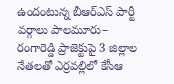ఉందంటున్న బీఆర్ఎస్ పార్టీ వర్గాలు పాలమూరు– రంగారెడ్డి ప్రాజెక్టుపై 3 జిల్లాల నేతలతో ఎర్రవల్లిలో కేసీఆ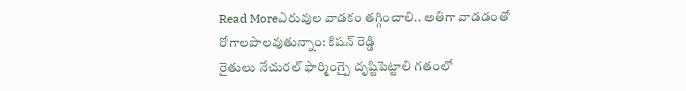Read Moreఎరువుల వాడకం తగ్గించాలి.. అతిగా వాడడంతో రోగాలపాలవుతున్నాం: కిషన్ రెడ్డి
రైతులు నేచురల్ ఫార్మింగ్పై దృష్టిపెట్టాలి గతంలో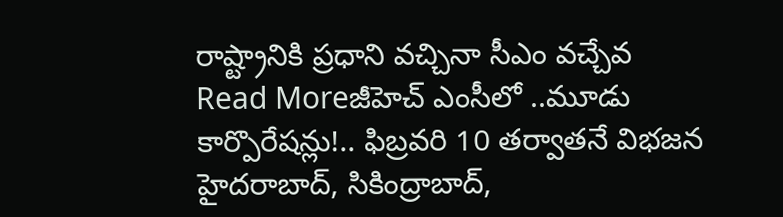రాష్ట్రానికి ప్రధాని వచ్చినా సీఎం వచ్చేవ
Read Moreజీహెచ్ ఎంసీలో ..మూడు కార్పొరేషన్లు!.. ఫిబ్రవరి 10 తర్వాతనే విభజన
హైదరాబాద్, సికింద్రాబాద్,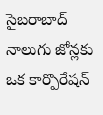సైబరాబాద్ నాలుగు జోన్లకు ఒక కార్పొరేషన్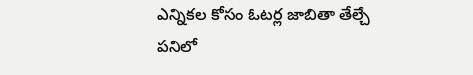ఎన్నికల కోసం ఓటర్ల జాబితా తేల్చే పనిలో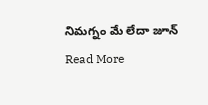నిమగ్నం మే లేదా జూన్
Read More